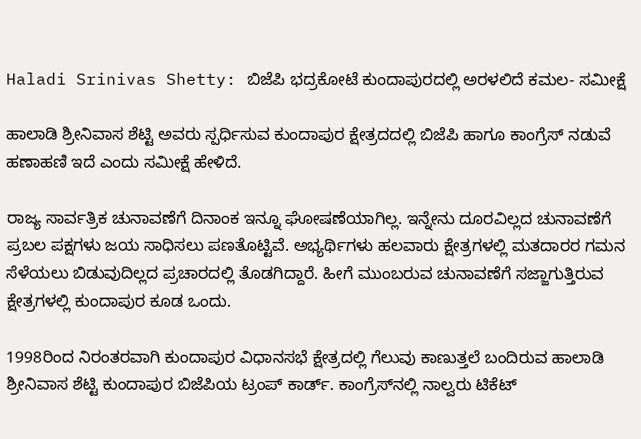Haladi Srinivas Shetty: ಬಿಜೆಪಿ ಭದ್ರಕೋಟೆ ಕುಂದಾಪುರದಲ್ಲಿ ಅರಳಲಿದೆ ಕಮಲ- ಸಮೀಕ್ಷೆ

ಹಾಲಾಡಿ ಶ್ರೀನಿವಾಸ ಶೆಟ್ಟಿ ಅವರು ಸ್ಪರ್ಧಿಸುವ ಕುಂದಾಪುರ ಕ್ಷೇತ್ರದದಲ್ಲಿ ಬಿಜೆಪಿ ಹಾಗೂ ಕಾಂಗ್ರೆಸ್‌ ನಡುವೆ ಹಣಾಹಣಿ ಇದೆ ಎಂದು ಸಮೀಕ್ಷೆ ಹೇಳಿದೆ.

ರಾಜ್ಯ ಸಾರ್ವತ್ರಿಕ ಚುನಾವಣೆಗೆ ದಿನಾಂಕ ಇನ್ನೂ ಘೋಷಣೆಯಾಗಿಲ್ಲ. ಇನ್ನೇನು ದೂರವಿಲ್ಲದ ಚುನಾವಣೆಗೆ ಪ್ರಬಲ ಪಕ್ಷಗಳು ಜಯ ಸಾಧಿಸಲು ಪಣತೊಟ್ಟಿವೆ. ಅಭ್ಯರ್ಥಿಗಳು ಹಲವಾರು ಕ್ಷೇತ್ರಗಳಲ್ಲಿ ಮತದಾರರ ಗಮನ ಸೆಳೆಯಲು ಬಿಡುವುದಿಲ್ಲದ ಪ್ರಚಾರದಲ್ಲಿ ತೊಡಗಿದ್ದಾರೆ. ಹೀಗೆ ಮುಂಬರುವ ಚುನಾವಣೆಗೆ ಸಜ್ಜಾಗುತ್ತಿರುವ ಕ್ಷೇತ್ರಗಳಲ್ಲಿ ಕುಂದಾಪುರ ಕೂಡ ಒಂದು.

1998ರಿಂದ ನಿರಂತರವಾಗಿ ಕುಂದಾಪುರ ವಿಧಾನಸಭೆ ಕ್ಷೇತ್ರದಲ್ಲಿ ಗೆಲುವು ಕಾಣುತ್ತಲೆ ಬಂದಿರುವ ಹಾಲಾಡಿ ಶ್ರೀನಿವಾಸ ಶೆಟ್ಟಿ ಕುಂದಾಪುರ ಬಿಜೆಪಿಯ ಟ್ರಂಪ್‌ ಕಾರ್ಡ್‌. ಕಾಂಗ್ರೆಸ್‌ನಲ್ಲಿ ನಾಲ್ವರು ಟಿಕೆಟ್‌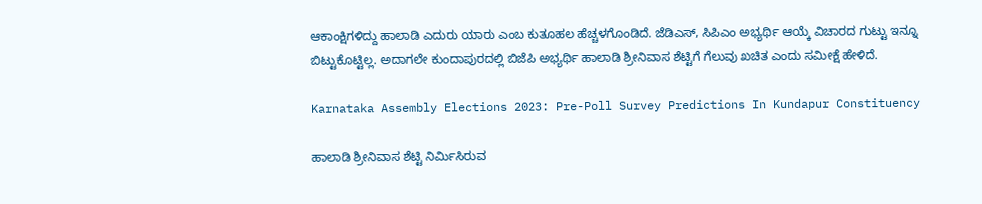ಆಕಾಂಕ್ಷಿಗಳಿದ್ದು ಹಾಲಾಡಿ ಎದುರು ಯಾರು ಎಂಬ ಕುತೂಹಲ ಹೆಚ್ಚಳಗೊಂಡಿದೆ. ಜೆಡಿಎಸ್‌, ಸಿಪಿಎಂ ಅಭ್ಯರ್ಥಿ ಆಯ್ಕೆ ವಿಚಾರದ ಗುಟ್ಟು ಇನ್ನೂ ಬಿಟ್ಟುಕೊಟ್ಟಿಲ್ಲ. ಅದಾಗಲೇ ಕುಂದಾಪುರದಲ್ಲಿ ಬಿಜೆಪಿ ಅಭ್ಯರ್ಥಿ ಹಾಲಾಡಿ ಶ್ರೀನಿವಾಸ ಶೆಟ್ಟಿಗೆ ಗೆಲುವು ಖಚಿತ ಎಂದು ಸಮೀಕ್ಷೆ ಹೇಳಿದೆ.

Karnataka Assembly Elections 2023: Pre-Poll Survey Predictions In Kundapur Constituency

ಹಾಲಾಡಿ ಶ್ರೀನಿವಾಸ ಶೆಟ್ಟಿ ನಿರ್ಮಿಸಿರುವ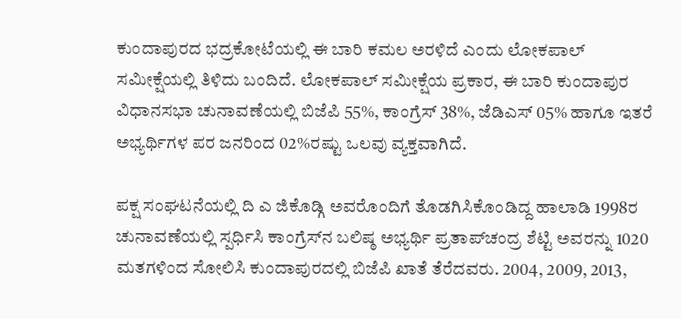ಕುಂದಾಪುರದ ಭದ್ರಕೋಟೆಯಲ್ಲಿ ಈ ಬಾರಿ ಕಮಲ ಅರಳಿದೆ ಎಂದು ಲೋಕಪಾಲ್ ಸಮೀಕ್ಷೆಯಲ್ಲಿ ತಿಳಿದು ಬಂದಿದೆ. ಲೋಕಪಾಲ್ ಸಮೀಕ್ಷೆಯ ಪ್ರಕಾರ, ಈ ಬಾರಿ ಕುಂದಾಪುರ ವಿಧಾನಸಭಾ ಚುನಾವಣೆಯಲ್ಲಿ ಬಿಜೆಪಿ 55%, ಕಾಂಗ್ರೆಸ್ 38%, ಜೆಡಿಎಸ್ 05% ಹಾಗೂ ಇತರೆ ಅಭ್ಯರ್ಥಿಗಳ ಪರ ಜನರಿಂದ 02%ರಷ್ಟು ಒಲವು ವ್ಯಕ್ತವಾಗಿದೆ.

ಪಕ್ಷ ಸಂಘಟನೆಯಲ್ಲಿ ದಿ ಎ ಜಿಕೊಡ್ಗಿ ಅವರೊಂದಿಗೆ ತೊಡಗಿಸಿಕೊಂಡಿದ್ದ ಹಾಲಾಡಿ 1998ರ ಚುನಾವಣೆಯಲ್ಲಿ ಸ್ಪರ್ಧಿಸಿ ಕಾಂಗ್ರೆಸ್‌ನ ಬಲಿಷ್ಠ ಅಭ್ಯರ್ಥಿ ಪ್ರತಾಪ್‌ಚಂದ್ರ ಶೆಟ್ಟಿ ಅವರನ್ನು 1020 ಮತಗಳಿಂದ ಸೋಲಿಸಿ ಕುಂದಾಪುರದಲ್ಲಿ ಬಿಜೆಪಿ ಖಾತೆ ತೆರೆದವರು. 2004, 2009, 2013,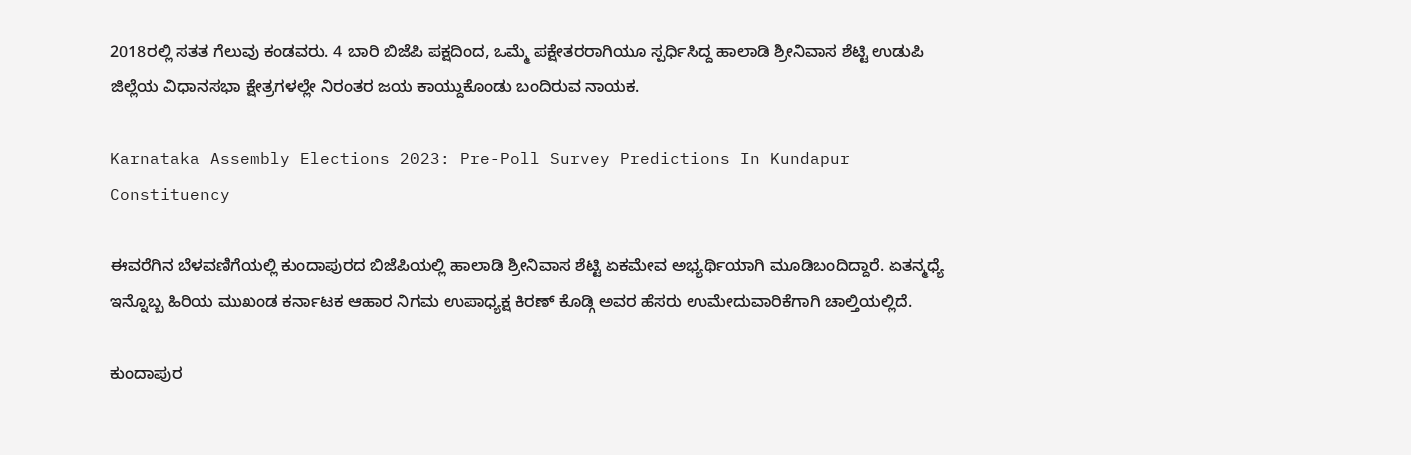2018ರಲ್ಲಿ ಸತತ ಗೆಲುವು ಕಂಡವರು. 4 ಬಾರಿ ಬಿಜೆಪಿ ಪಕ್ಷದಿಂದ, ಒಮ್ಮೆ ಪಕ್ಷೇತರರಾಗಿಯೂ ಸ್ಪರ್ಧಿಸಿದ್ದ ಹಾಲಾಡಿ ಶ್ರೀನಿವಾಸ ಶೆಟ್ಟಿ ಉಡುಪಿ ಜಿಲ್ಲೆಯ ವಿಧಾನಸಭಾ ಕ್ಷೇತ್ರಗಳಲ್ಲೇ ನಿರಂತರ ಜಯ ಕಾಯ್ದುಕೊಂಡು ಬಂದಿರುವ ನಾಯಕ.

Karnataka Assembly Elections 2023: Pre-Poll Survey Predictions In Kundapur Constituency

ಈವರೆಗಿನ ಬೆಳವಣಿಗೆಯಲ್ಲಿ ಕುಂದಾಪುರದ ಬಿಜೆಪಿಯಲ್ಲಿ ಹಾಲಾಡಿ ಶ್ರೀನಿವಾಸ ಶೆಟ್ಟಿ ಏಕಮೇವ ಅಭ್ಯರ್ಥಿಯಾಗಿ ಮೂಡಿಬಂದಿದ್ದಾರೆ. ಏತನ್ಮಧ್ಯೆ ಇನ್ನೊಬ್ಬ ಹಿರಿಯ ಮುಖಂಡ ಕರ್ನಾಟಕ ಆಹಾರ ನಿಗಮ ಉಪಾಧ್ಯಕ್ಷ ಕಿರಣ್‌ ಕೊಡ್ಗಿ ಅವರ ಹೆಸರು ಉಮೇದುವಾರಿಕೆಗಾಗಿ ಚಾಲ್ತಿಯಲ್ಲಿದೆ.

ಕುಂದಾಪುರ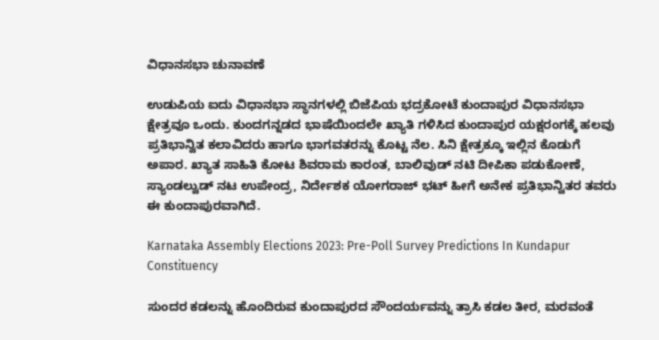ವಿಧಾನಸಭಾ ಚುನಾವಣೆ

ಉಡುಪಿಯ ಐದು ವಿಧಾನಭಾ ಸ್ಥಾನಗಳಲ್ಲಿ ಬಿಜೆಪಿಯ ಭದ್ರಕೋಟೆ ಕುಂದಾಪುರ ವಿಧಾನಸಭಾ ಕ್ಷೇತ್ರವೂ ಒಂದು. ಕುಂದಗನ್ನಡದ ಭಾಷೆಯಿಂದಲೇ ಖ್ಯಾತಿ ಗಳಿಸಿದ ಕುಂದಾಪುರ ಯಕ್ಷರಂಗಕ್ಕೆ ಹಲವು ಪ್ರತಿಭಾನ್ವಿತ ಕಲಾವಿದರು ಹಾಗೂ ಭಾಗವತರನ್ನು ಕೊಟ್ಟ ನೆಲ. ಸಿನಿ ಕ್ಷೇತ್ರಕ್ಕೂ ಇಲ್ಲಿನ ಕೊಡುಗೆ ಅಪಾರ. ಖ್ಯಾತ ಸಾಹಿತಿ ಕೋಟ ಶಿವರಾಮ ಕಾರಂತ, ಬಾಲಿವುಡ್ ನಟಿ ದೀಪಿಕಾ ಪಡುಕೋಣೆ, ಸ್ಯಾಂಡಲ್ವುಡ್ ನಟ ಉಪೇಂದ್ರ, ನಿರ್ದೇಶಕ ಯೋಗರಾಜ್ ಭಟ್ ಹೀಗೆ ಅನೇಕ ಪ್ರತಿಭಾನ್ವಿತರ ತವರು ಈ ಕುಂದಾಪುರವಾಗಿದೆ.

Karnataka Assembly Elections 2023: Pre-Poll Survey Predictions In Kundapur Constituency

ಸುಂದರ ಕಡಲನ್ನು ಹೊಂದಿರುವ ಕುಂದಾಪುರದ ಸೌಂದರ್ಯವನ್ನು ತ್ರಾಸಿ ಕಡಲ ತೀರ, ಮರವಂತೆ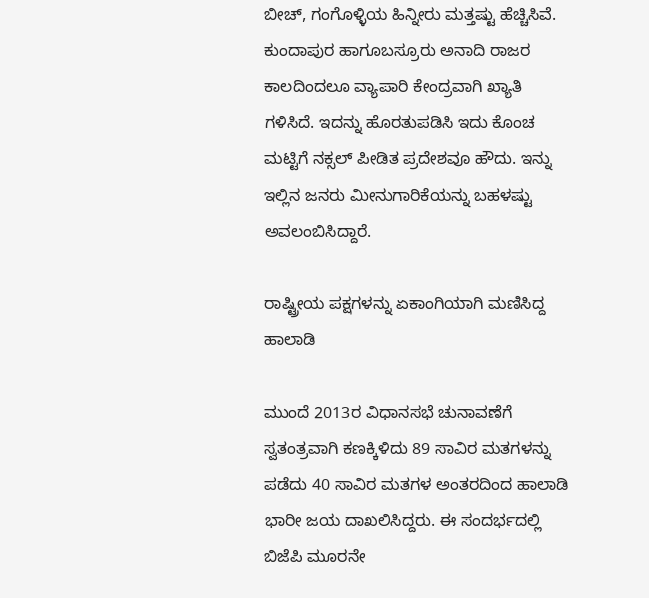ಬೀಚ್, ಗಂಗೊಳ್ಳಿಯ ಹಿನ್ನೀರು ಮತ್ತಷ್ಟು ಹೆಚ್ಚಿಸಿವೆ. ಕುಂದಾಪುರ ಹಾಗೂಬಸ್ರೂರು ಅನಾದಿ ರಾಜರ ಕಾಲದಿಂದಲೂ ವ್ಯಾಪಾರಿ ಕೇಂದ್ರವಾಗಿ ಖ್ಯಾತಿ ಗಳಿಸಿದೆ. ಇದನ್ನು ಹೊರತುಪಡಿಸಿ ಇದು ಕೊಂಚ ಮಟ್ಟಿಗೆ ನಕ್ಸಲ್ ಪೀಡಿತ ಪ್ರದೇಶವೂ ಹೌದು. ಇನ್ನು ಇಲ್ಲಿನ ಜನರು ಮೀನುಗಾರಿಕೆಯನ್ನು ಬಹಳಷ್ಟು ಅವಲಂಬಿಸಿದ್ದಾರೆ.

ರಾಷ್ಟ್ರೀಯ ಪಕ್ಷಗಳನ್ನು ಏಕಾಂಗಿಯಾಗಿ ಮಣಿಸಿದ್ದ ಹಾಲಾಡಿ

ಮುಂದೆ 2013ರ ವಿಧಾನಸಭೆ ಚುನಾವಣೆಗೆ ಸ್ವತಂತ್ರವಾಗಿ ಕಣಕ್ಕಿಳಿದು 89 ಸಾವಿರ ಮತಗಳನ್ನು ಪಡೆದು 40 ಸಾವಿರ ಮತಗಳ ಅಂತರದಿಂದ ಹಾಲಾಡಿ ಭಾರೀ ಜಯ ದಾಖಲಿಸಿದ್ದರು. ಈ ಸಂದರ್ಭದಲ್ಲಿ ಬಿಜೆಪಿ ಮೂರನೇ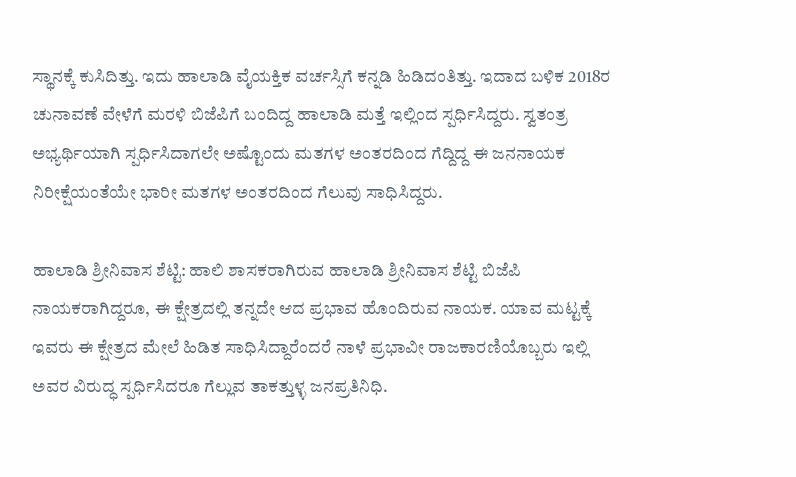ಸ್ಥಾನಕ್ಕೆ ಕುಸಿದಿತ್ತು. ಇದು ಹಾಲಾಡಿ ವೈಯಕ್ತಿಕ ವರ್ಚಸ್ಸಿಗೆ ಕನ್ನಡಿ ಹಿಡಿದಂತಿತ್ತು. ಇದಾದ ಬಳಿಕ 2018ರ ಚುನಾವಣೆ ವೇಳೆಗೆ ಮರಳಿ ಬಿಜೆಪಿಗೆ ಬಂದಿದ್ದ ಹಾಲಾಡಿ ಮತ್ತೆ ಇಲ್ಲಿಂದ ಸ್ಪರ್ಧಿಸಿದ್ದರು. ಸ್ವತಂತ್ರ ಅಭ್ಯರ್ಥಿಯಾಗಿ ಸ್ಪರ್ಧಿಸಿದಾಗಲೇ ಅಷ್ಟೊಂದು ಮತಗಳ ಅಂತರದಿಂದ ಗೆದ್ದಿದ್ದ ಈ ಜನನಾಯಕ ನಿರೀಕ್ಷೆಯಂತೆಯೇ ಭಾರೀ ಮತಗಳ ಅಂತರದಿಂದ ಗೆಲುವು ಸಾಧಿಸಿದ್ದರು.

ಹಾಲಾಡಿ ಶ್ರೀನಿವಾಸ ಶೆಟ್ಟಿ: ಹಾಲಿ ಶಾಸಕರಾಗಿರುವ ಹಾಲಾಡಿ ಶ್ರೀನಿವಾಸ ಶೆಟ್ಟಿ ಬಿಜೆಪಿ ನಾಯಕರಾಗಿದ್ದರೂ, ಈ ಕ್ಷೇತ್ರದಲ್ಲಿ ತನ್ನದೇ ಆದ ಪ್ರಭಾವ ಹೊಂದಿರುವ ನಾಯಕ. ಯಾವ ಮಟ್ಟಕ್ಕೆ ಇವರು ಈ ಕ್ಷೇತ್ರದ ಮೇಲೆ ಹಿಡಿತ ಸಾಧಿಸಿದ್ದಾರೆಂದರೆ ನಾಳೆ ಪ್ರಭಾವೀ ರಾಜಕಾರಣಿಯೊಬ್ಬರು ಇಲ್ಲಿ ಅವರ ವಿರುದ್ಧ ಸ್ಪರ್ಧಿಸಿದರೂ ಗೆಲ್ಲುವ ತಾಕತ್ತುಳ್ಳ ಜನಪ್ರತಿನಿಧಿ.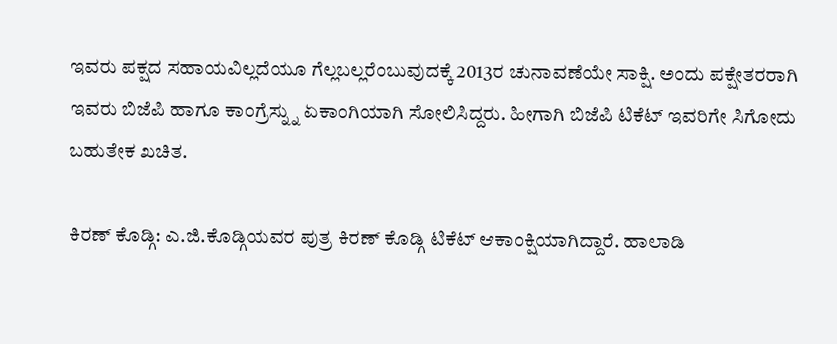ಇವರು ಪಕ್ಷದ ಸಹಾಯವಿಲ್ಲದೆಯೂ ಗೆಲ್ಲಬಲ್ಲರೆಂಬುವುದಕ್ಕೆ 2013ರ ಚುನಾವಣೆಯೇ ಸಾಕ್ಷಿ. ಅಂದು ಪಕ್ಷೇತರರಾಗಿ ಇವರು ಬಿಜೆಪಿ ಹಾಗೂ ಕಾಂಗ್ರೆಸ್ನ್ನು ಏಕಾಂಗಿಯಾಗಿ ಸೋಲಿಸಿದ್ದರು. ಹೀಗಾಗಿ ಬಿಜೆಪಿ ಟಿಕೆಟ್ ಇವರಿಗೇ ಸಿಗೋದು ಬಹುತೇಕ ಖಚಿತ.

ಕಿರಣ್ ಕೊಡ್ಗಿ: ಎ.ಜಿ.ಕೊಡ್ಗಿಯವರ ಪುತ್ರ ಕಿರಣ್ ಕೊಡ್ಗಿ ಟಿಕೆಟ್ ಆಕಾಂಕ್ಷಿಯಾಗಿದ್ದಾರೆ. ಹಾಲಾಡಿ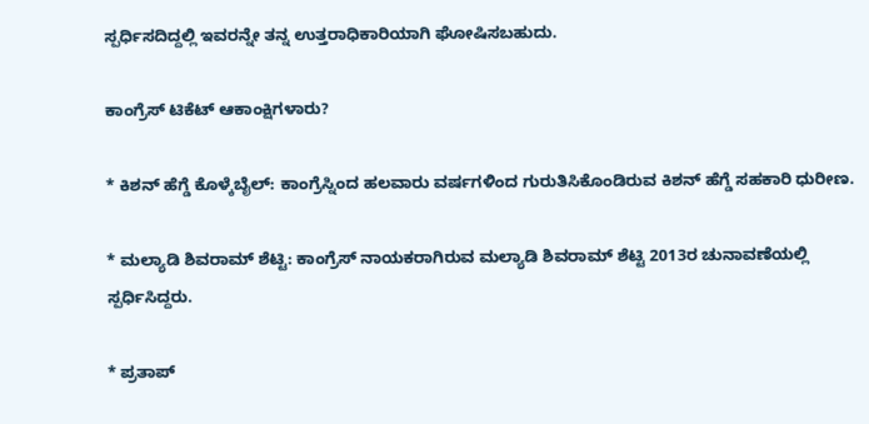ಸ್ಪರ್ಧಿಸದಿದ್ದಲ್ಲಿ ಇವರನ್ನೇ ತನ್ನ ಉತ್ತರಾಧಿಕಾರಿಯಾಗಿ ಘೋಷಿಸಬಹುದು.

ಕಾಂಗ್ರೆಸ್ ಟಿಕೆಟ್ ಆಕಾಂಕ್ಷಿಗಳಾರು?

* ಕಿಶನ್ ಹೆಗ್ಡೆ ಕೊಳ್ಕೆಬೈಲ್: ಕಾಂಗ್ರೆಸ್ನಿಂದ ಹಲವಾರು ವರ್ಷಗಳಿಂದ ಗುರುತಿಸಿಕೊಂಡಿರುವ ಕಿಶನ್ ಹೆಗ್ಡೆ ಸಹಕಾರಿ ಧುರೀಣ.

* ಮಲ್ಯಾಡಿ ಶಿವರಾಮ್ ಶೆಟ್ಟಿ: ಕಾಂಗ್ರೆಸ್ ನಾಯಕರಾಗಿರುವ ಮಲ್ಯಾಡಿ ಶಿವರಾಮ್ ಶೆಟ್ಟಿ 2013ರ ಚುನಾವಣೆಯಲ್ಲಿ ಸ್ಪರ್ಧಿಸಿದ್ದರು.

* ಪ್ರತಾಪ್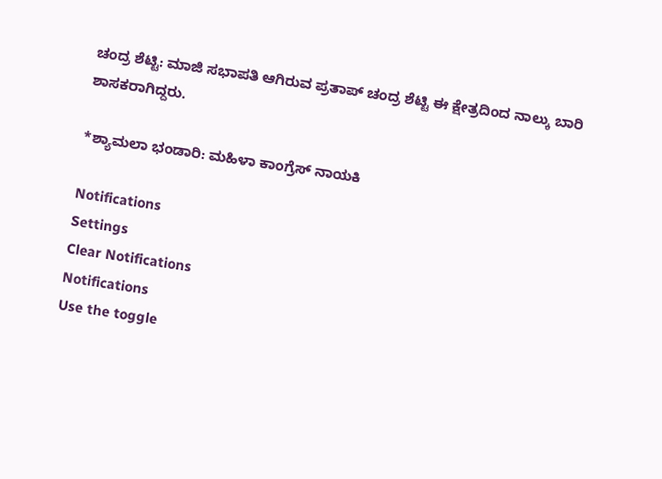ಚಂದ್ರ ಶೆಟ್ಟಿ: ಮಾಜಿ ಸಭಾಪತಿ ಆಗಿರುವ ಪ್ರತಾಪ್ ಚಂದ್ರ ಶೆಟ್ಟಿ ಈ ಕ್ಷೇತ್ರದಿಂದ ನಾಲ್ಕು ಬಾರಿ ಶಾಸಕರಾಗಿದ್ದರು.

*ಶ್ಯಾಮಲಾ ಭಂಡಾರಿ: ಮಹಿಳಾ ಕಾಂಗ್ರೆಸ್ ನಾಯಕಿ

Notifications
Settings
Clear Notifications
Notifications
Use the toggle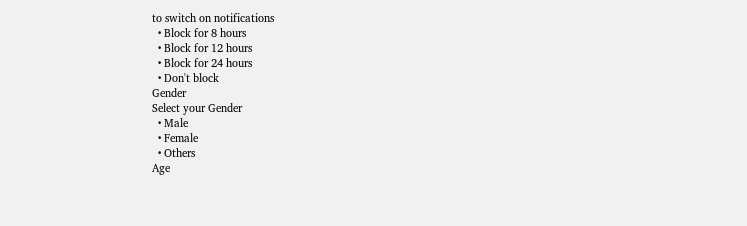to switch on notifications
  • Block for 8 hours
  • Block for 12 hours
  • Block for 24 hours
  • Don't block
Gender
Select your Gender
  • Male
  • Female
  • Others
Age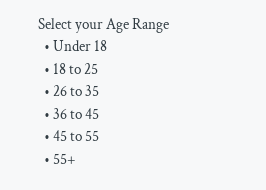Select your Age Range
  • Under 18
  • 18 to 25
  • 26 to 35
  • 36 to 45
  • 45 to 55
  • 55+